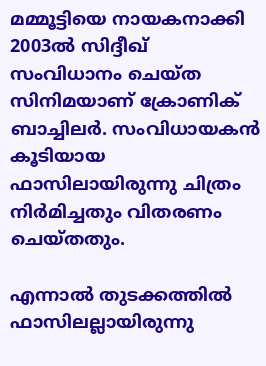മമ്മൂട്ടിയെ നായകനാക്കി 2003ല്‍ സിദ്ദീഖ് സംവിധാനം ചെയ്ത സിനിമയാണ് ക്രോണിക് ബാച്ചിലര്‍. സംവിധായകന്‍ കൂടിയായ ഫാസിലായിരുന്നു ചിത്രം നിര്‍മിച്ചതും വിതരണം ചെയ്തതും.

എന്നാല്‍ തുടക്കത്തില്‍ ഫാസിലല്ലായിരുന്നു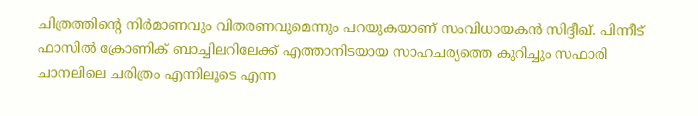ചിത്രത്തിന്റെ നിര്‍മാണവും വിതരണവുമെന്നും പറയുകയാണ് സംവിധായകന്‍ സിദ്ദീഖ്. പിന്നീട് ഫാസില്‍ ക്രോണിക് ബാച്ചിലറിലേക്ക് എത്താനിടയായ സാഹചര്യത്തെ കുറിച്ചും സഫാരി ചാനലിലെ ചരിത്രം എന്നിലൂടെ എന്ന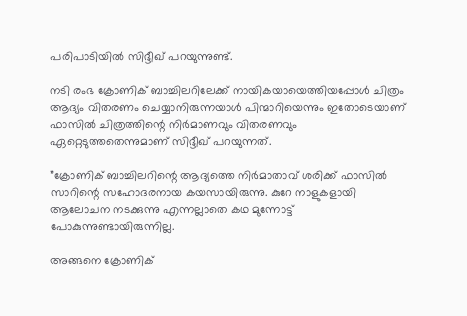പരിപാടിയില്‍ സിദ്ദീഖ് പറയുന്നുണ്ട്.

നടി രംഭ ക്രോണിക് ബാച്ചിലറിലേക്ക് നായികയായെത്തിയപ്പോള്‍ ചിത്രം ആദ്യം വിതരണം ചെയ്യാനിരുന്നയാള്‍ പിന്മാറിയെന്നും ഇതോടെയാണ് ഫാസില്‍ ചിത്രത്തിന്റെ നിര്‍മാണവും വിതരണവും ഏറ്റെടുത്തതെന്നുമാണ് സിദ്ദീഖ് പറയുന്നത്.

”ക്രോണിക് ബാച്ചിലറിന്റെ ആദ്യത്തെ നിര്‍മാതാവ് ശരിക്ക് ഫാസില്‍ സാറിന്റെ സഹോദരനായ കയസായിരുന്നു. കുറേ നാളുകളായി ആലോചന നടക്കുന്നു എന്നല്ലാതെ കഥ മുന്നോട്ട് പോകുന്നുണ്ടായിരുന്നില്ല.

അങ്ങനെ ക്രോണിക്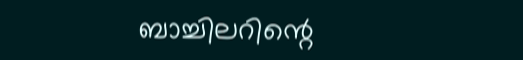ബാച്ചിലറിന്റെ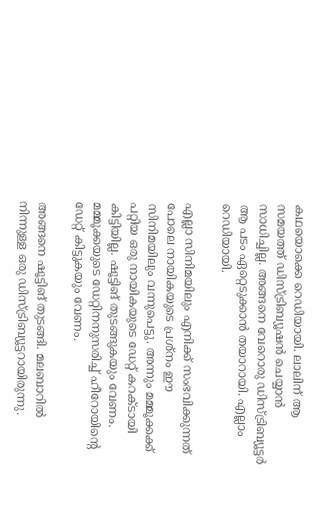കഥയൊക്കെ റെഡിയായി. ലാലിന് ആ സമയത്ത് ഡിസ്ട്രിബ്യൂഷന്‍ ചെയ്യാന്‍ സാധിച്ചില്ല. അങ്ങനെ വേറൊരു ഡിസ്ട്രിബ്യൂട്ടര്‍ ആ പടം ഏറ്റെടുക്കാന്‍ തയാറായി. എല്ലാം റെഡിയായി.

എല്ലാ സിനിമയിലും എനിക്ക് സംഭവിക്കുന്നത് പോലെ നായികയുടെ പ്രശ്‌നം ഈ സിനിമയിലും വന്നുപെട്ടു. അന്നും മമ്മൂക്കക്ക് പറ്റിയ ഒരു നായികയുടെ ഡേറ്റ് കറക്ടായി കിട്ടിയില്ല. ഷൂട്ടിങ് തുടങ്ങുകയും വേണം. മമ്മൂക്കയുടെ ഡേറ്റിനനുസരിച്ച് ഹീറോയിന്റെ ഡേറ്റ് കിട്ടുകയും വേണം.

അങ്ങനെ ഷൂട്ടിങ് തുടങ്ങി. മലബാറില്‍ നിന്നുള്ള ഒരു ഡിസ്ട്രിബ്യൂട്ടറായിരുന്നു.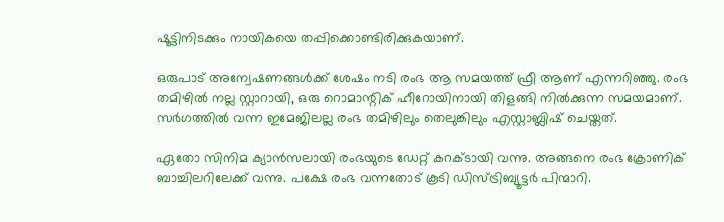ഷൂട്ടിനിടക്കും നായികയെ തപ്പിക്കൊണ്ടിരിക്കുകയാണ്.

ഒരുപാട് അന്വേഷണങ്ങള്‍ക്ക് ശേഷം നടി രംഭ ആ സമയത്ത് ഫ്രീ ആണ് എന്നറിഞ്ഞു. രംഭ തമിഴില്‍ നല്ല സ്റ്റാറായി, ഒരു റൊമാന്റിക് ഹീറോയിനായി തിളങ്ങി നില്‍ക്കുന്ന സമയമാണ്. സര്‍ഗത്തില്‍ വന്ന ഇമേജിലല്ല രംഭ തമിഴിലും തെലുങ്കിലും എസ്റ്റാബ്ലിഷ് ചെയ്തത്.

ഏതോ സിനിമ ക്യാന്‍സലായി രംഭയുടെ ഡേറ്റ് കറക്ടായി വന്നു. അങ്ങനെ രംഭ ക്രോണിക് ബാച്ചിലറിലേക്ക് വന്നു. പക്ഷേ രംഭ വന്നതോട് കൂടി ഡിസ്ട്രിബ്യൂട്ടര്‍ പിന്മാറി.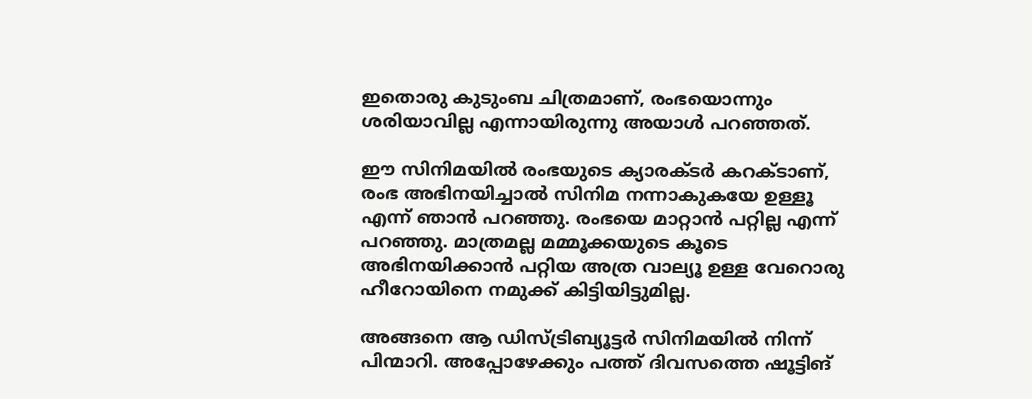ഇതൊരു കുടുംബ ചിത്രമാണ്, രംഭയൊന്നും ശരിയാവില്ല എന്നായിരുന്നു അയാള്‍ പറഞ്ഞത്.

ഈ സിനിമയില്‍ രംഭയുടെ ക്യാരക്ടര്‍ കറക്ടാണ്, രംഭ അഭിനയിച്ചാല്‍ സിനിമ നന്നാകുകയേ ഉള്ളൂ എന്ന് ഞാന്‍ പറഞ്ഞു. രംഭയെ മാറ്റാന്‍ പറ്റില്ല എന്ന് പറഞ്ഞു. മാത്രമല്ല മമ്മൂക്കയുടെ കൂടെ അഭിനയിക്കാന്‍ പറ്റിയ അത്ര വാല്യൂ ഉള്ള വേറൊരു ഹീറോയിനെ നമുക്ക് കിട്ടിയിട്ടുമില്ല.

അങ്ങനെ ആ ഡിസ്ട്രിബ്യൂട്ടര്‍ സിനിമയില്‍ നിന്ന് പിന്മാറി. അപ്പോഴേക്കും പത്ത് ദിവസത്തെ ഷൂട്ടിങ്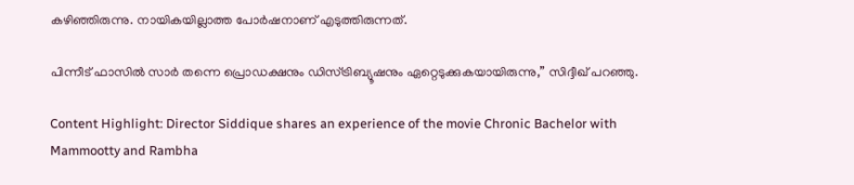കഴിഞ്ഞിരുന്നു. നായികയില്ലാത്ത പോര്‍ഷനാണ് എടുത്തിരുന്നത്.

പിന്നീട് ഫാസില്‍ സാര്‍ തന്നെ പ്രൊഡക്ഷനും ഡിസ്ട്രിബ്യൂഷനും ഏറ്റെടുക്കുകയായിരുന്നു,” സിദ്ദീഖ് പറഞ്ഞു.

Content Highlight: Director Siddique shares an experience of the movie Chronic Bachelor with Mammootty and Rambha